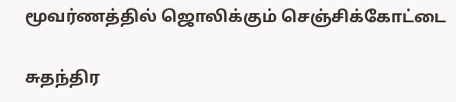மூவர்ணத்தில் ஜொலிக்கும் செஞ்சிக்கோட்டை

சுதந்திர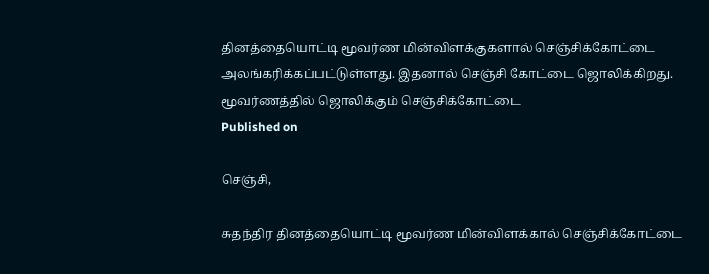தினத்தையொட்டி மூவர்ண மின்விளக்குகளால் செஞ்சிக்கோட்டை அலங்கரிக்கப்பட்டுள்ளது. இதனால் செஞ்சி கோட்டை ஜொலிக்கிறது.
மூவர்ணத்தில் ஜொலிக்கும் செஞ்சிக்கோட்டை
Published on

செஞ்சி,

சுதந்திர தினத்தையொட்டி மூவர்ண மின்விளக்கால் செஞ்சிக்கோட்டை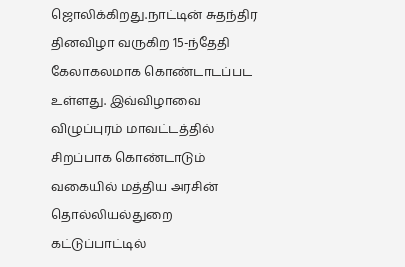ஜொலிக்கிறது.நாட்டின் சுதந்திர தினவிழா வருகிற 15-ந்தேதி கேலாகலமாக கொண்டாடப்பட உள்ளது. இவ்விழாவை விழுப்புரம் மாவட்டத்தில் சிறப்பாக கொண்டாடும் வகையில் மத்திய அரசின் தொல்லியல்துறை கட்டுப்பாட்டில்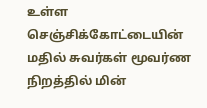உள்ள செஞ்சிக்கோட்டையின் மதில் சுவர்கள் மூவர்ண நிறத்தில் மின்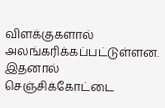விளக்குகளால் அலங்கரிக்கப்பட்டுள்ளன. இதனால் செஞ்சிக்கோட்டை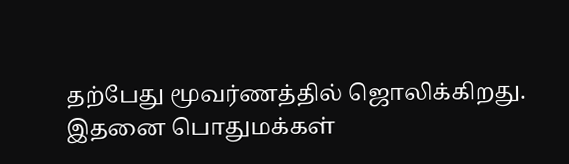தற்பேது மூவர்ணத்தில் ஜொலிக்கிறது. இதனை பொதுமக்கள்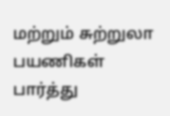மற்றும் சுற்றுலா பயணிகள் பார்த்து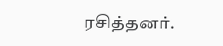ரசித்தனர்.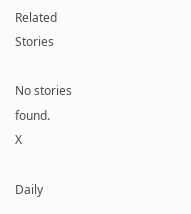Related Stories

No stories found.
X

Daily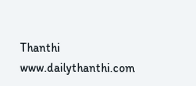Thanthi
www.dailythanthi.com